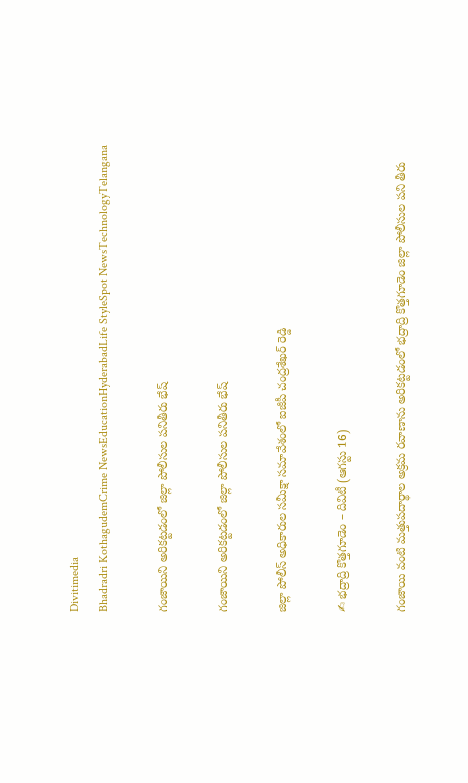Divitimedia
Bhadradri KothagudemCrime NewsEducationHyderabadLife StyleSpot NewsTechnologyTelangana

గంజాయిని అరికట్టడంలో జిల్లా పోలీసుల పనితీరు భేష్

గంజాయిని అరికట్టడంలో జిల్లా పోలీసుల పనితీరు భేష్

జిల్లా పోలీస్ అధికారుల సమీక్షా సమావేశంలో ఐజీపీ చంద్రశేఖర్ రెడ్డి

✍ భద్రాద్రి కొత్తగూడెం – దివిటీ (ఆగస్టు 16)

గంజాయి వంటి మత్తుపదార్థాల అక్రమ రవాణాను అరికట్టడంలో భద్రాద్రి కొత్తగూడెం జిల్లా పోలీసుల పని తీరు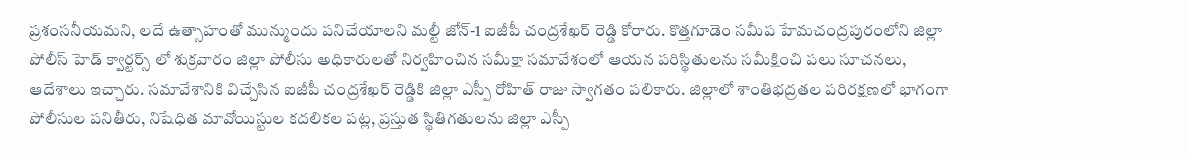ప్రశంసనీయమని, లదే ఉత్సాహంతో మున్ముందు పనిచేయాలని మల్టీ జోన్-1 ఐజీపీ చంద్రశేఖర్ రెడ్డి కోరారు. కొత్తగూడెం సమీప హేమచంద్రపురంలోని జిల్లా పోలీస్ హెడ్ క్వార్టర్స్ లో శుక్రవారం జిల్లా పోలీసు అధికారులతో నిర్వహించిన సమీక్షా సమావేశంలో ఆయన పరిస్థితులను సమీక్షించి పలు సూచనలు, ఆదేశాలు ఇచ్చారు. సమావేశానికి విచ్చేసిన ఐజీపీ చంద్రశేఖర్ రెడ్డికి జిల్లా ఎస్పీ రోహిత్ రాజు స్వాగతం పలికారు. జిల్లాలో శాంతిభద్రతల పరిరక్షణలో భాగంగా పోలీసుల పనితీరు, నిషేధిత మావోయిస్టుల కదలికల పట్ల, ప్రస్తుత స్థితిగతులను జిల్లా ఎస్పీ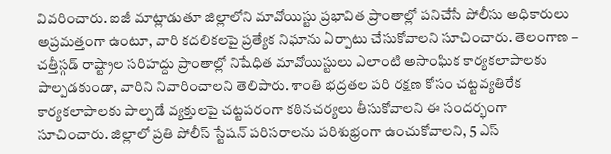వివరించారు. ఐజీ మాట్లాడుతూ జిల్లాలోని మావోయిస్టు ప్రభావిత ప్రాంతాల్లో పనిచేసే పోలీసు అధికారులు అప్రమత్తంగా ఉంటూ, వారి కదలికలపై ప్రత్యేక నిఘాను ఏర్పాటు చేసుకోవాలని సూచించారు. తెలంగాణ – చత్తీస్గడ్ రాష్ట్రాల సరిహద్దు ప్రాంతాల్లో నిషేధిత మావోయిస్టులు ఎలాంటి అసాంఘిక కార్యకలాపాలకు పాల్పడకుండా, వారిని నివారించాలని తెలిపారు. శాంతి భద్రతల పరి రక్షణ కోసం చట్టవ్యతిరేక కార్యకలాపాలకు పాల్పడే వ్యక్తులపై చట్టపరంగా కఠినచర్యలు తీసుకోవాలని ఈ సందర్భంగా సూచించారు. జిల్లాలో ప్రతి పోలీస్ స్టేషన్ పరిసరాలను పరిశుభ్రంగా ఉంచుకోవాలని, 5 ఎస్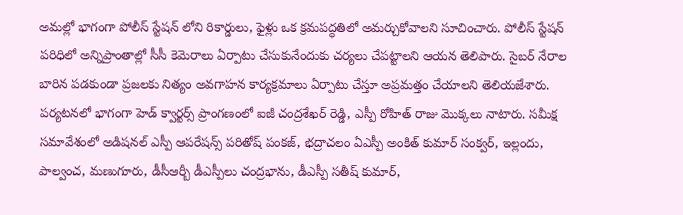అమల్లో భాగంగా పోలీస్ స్టేషన్ లోని రికార్డులు, ఫైళ్లు ఒక క్రమపద్ధతిలో అమర్చుకోవాలని సూచించారు. పోలీస్ స్టేషన్ పరిధిలో అన్నిప్రాంతాల్లో సీసీ కెమెరాలు ఏర్పాటు చేసుకునేందుకు చర్యలు చేపట్టాలని ఆయన తెలిపారు. సైబర్ నేరాల బారిన పడకుండా ప్రజలకు నిత్యం అవగాహన కార్యక్రమాలు ఏర్పాటు చేస్తూ అప్రమత్తం చేయాలని తెలియజేశారు. పర్యటనలో భాగంగా హెడ్ క్వార్టర్స్ ప్రాంగణంలో ఐజీ చంద్రశేఖర్ రెడ్డి, ఎస్పీ రోహిత్ రాజు మొక్కలు నాటారు. సమీక్ష సమావేశంలో అడిషనల్ ఎస్పీ ఆపరేషన్స్ పరితోష్ పంకజ్, భద్రాచలం ఏఎస్పీ అంకిత్ కుమార్ సంక్వర్, ఇల్లందు, పాల్వంచ, మణుగూరు, డీసీఆర్బీ డీఎస్పీలు చంద్రభాను, డీఎస్పీ సతీష్ కుమార్,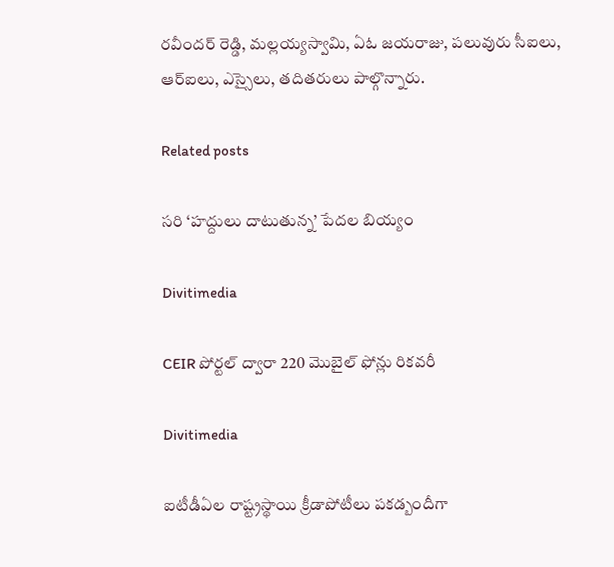రవీందర్ రెడ్డి, మల్లయ్యస్వామి, ఏఓ జయరాజు, పలువురు సీఐలు, ఆర్ఐలు, ఎస్సైలు, తదితరులు పాల్గొన్నారు.

Related posts

సరి ‘హద్దులు దాటుతున్న’ పేదల బియ్యం

Divitimedia

CEIR పోర్టల్ ద్వారా 220 మొబైల్ ఫోన్లు రికవరీ

Divitimedia

ఐటీడీఏల రాష్ట్రస్థాయి క్రీడాపోటీలు పకడ్బందీగా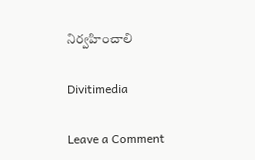నిర్వహించాలి

Divitimedia

Leave a Comment